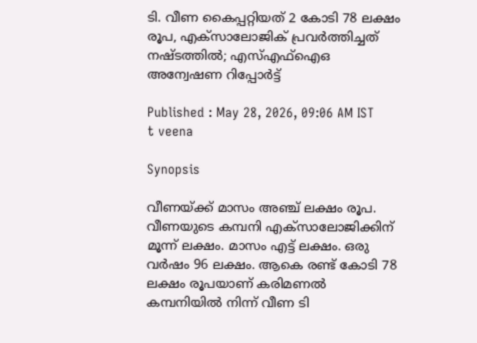ടി. വീണ കൈപ്പറ്റിയത് 2 കോടി 78 ലക്ഷം രൂപ, എക്സാലോജിക് പ്രവർത്തിച്ചത് നഷ്ടത്തിൽ; എസ്എഫ്ഐഒ അന്വേഷണ റിപ്പോർട്ട്

Published : May 28, 2026, 09:06 AM IST
t veena

Synopsis

വീണയ്ക്ക് മാസം അഞ്ച് ലക്ഷം രൂപ. വീണയുടെ കമ്പനി എക്സാലോജിക്കിന് മൂന്ന് ലക്ഷം. മാസം എട്ട് ലക്ഷം. ഒരു വർഷം 96 ലക്ഷം. ആകെ രണ്ട് കോടി 78 ലക്ഷം രൂപയാണ് കരിമണൽ കമ്പനിയിൽ നിന്ന് വീണ ടി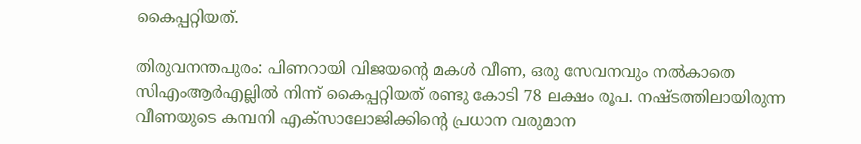കൈപ്പറ്റിയത്.

തിരുവനന്തപുരം: പിണറായി വിജയന്റെ മകൾ വീണ, ഒരു സേവനവും നൽകാതെ സിഎംആർഎല്ലിൽ നിന്ന് കൈപ്പറ്റിയത് രണ്ടു കോടി 78 ലക്ഷം രൂപ. നഷ്ടത്തിലായിരുന്ന വീണയുടെ കമ്പനി എക്സാലോജിക്കിന്റെ പ്രധാന വരുമാന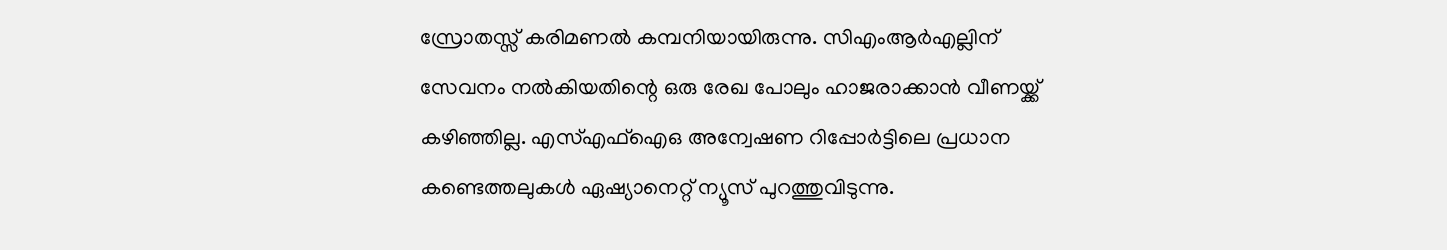സ്രോതസ്സ് കരിമണൽ കമ്പനിയായിരുന്നു. സിഎംആർഎല്ലിന് സേവനം നൽകിയതിന്റെ ഒരു രേഖ പോലും ഹാജരാക്കാൻ വീണയ്ക്ക് കഴിഞ്ഞില്ല. എസ്എഫ്ഐഒ അന്വേഷണ റിപ്പോർട്ടിലെ പ്രധാന കണ്ടെത്തലുകൾ ഏഷ്യാനെറ്റ് ന്യൂസ് പുറത്തുവിടുന്നു.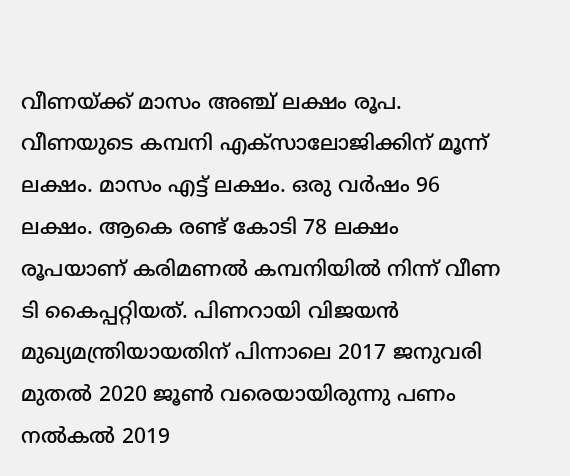വീണയ്ക്ക് മാസം അഞ്ച് ലക്ഷം രൂപ. വീണയുടെ കമ്പനി എക്സാലോജിക്കിന് മൂന്ന് ലക്ഷം. മാസം എട്ട് ലക്ഷം. ഒരു വർഷം 96 ലക്ഷം. ആകെ രണ്ട് കോടി 78 ലക്ഷം രൂപയാണ് കരിമണൽ കമ്പനിയിൽ നിന്ന് വീണ ടി കൈപ്പറ്റിയത്. പിണറായി വിജയൻ മുഖ്യമന്ത്രിയായതിന് പിന്നാലെ 2017 ജനുവരി മുതൽ 2020 ജൂൺ വരെയായിരുന്നു പണം നൽകൽ 2019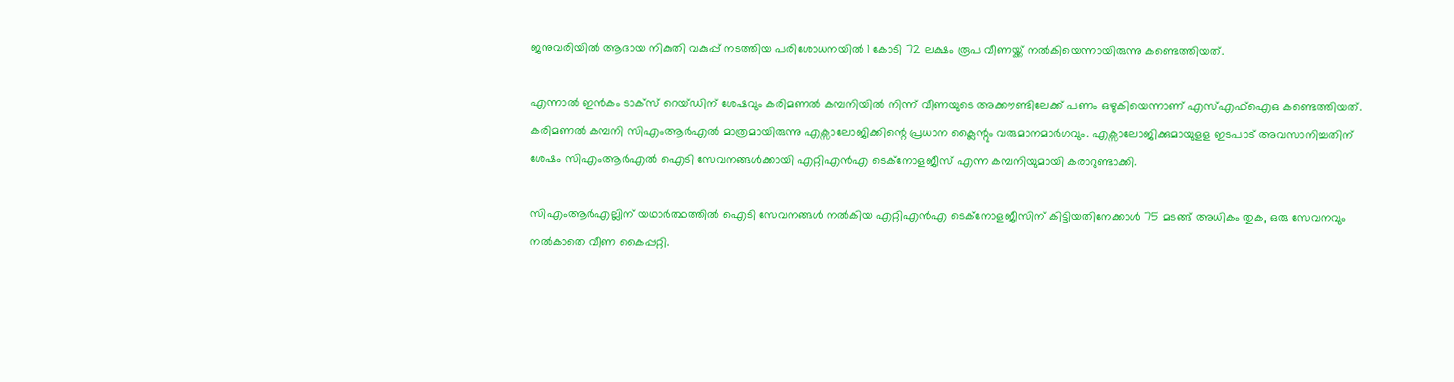ജനുവരിയിൽ ആദായ നികുതി വകുപ്പ് നടത്തിയ പരിശോധനയിൽ 1 കോടി 72 ലക്ഷം രൂപ വീണയ്ക്ക് നൽകിയെന്നായിരുന്നു കണ്ടെത്തിയത്.

എന്നാൽ ഇൻകം ടാക്സ് റെയ്ഡിന് ശേഷവും കരിമണൽ കമ്പനിയിൽ നിന്ന് വീണയുടെ അക്കൗണ്ടിലേക്ക് പണം ഒഴുകിയെന്നാണ് എസ്എഫ്ഐഒ കണ്ടെത്തിയത്. കരിമണൽ കമ്പനി സിഎംആർഎൽ മാത്രമായിരുന്നു എക്സാലോജിക്കിന്റെ പ്രധാന ക്ലൈന്റും വരുമാനമാർഗവും. എക്സാലോജിക്കുമായുളള ഇടപാട് അവസാനിച്ചതിന് ശേഷം സിഎംആർഎൽ ഐടി സേവനങ്ങൾക്കായി എറ്റിഎൻഎ ടെക്നോളജീസ് എന്ന കമ്പനിയുമായി കരാറുണ്ടാക്കി.

സിഎംആർഎല്ലിന് യഥാർത്ഥത്തിൽ ഐടി സേവനങ്ങൾ നൽകിയ എറ്റിഎൻഎ ടെക്നോളജീസിന് കിട്ടിയതിനേക്കാൾ 75 മടങ്ങ് അധികം തുക, ഒരു സേവനവും നൽകാതെ വീണ കൈപ്പറ്റി.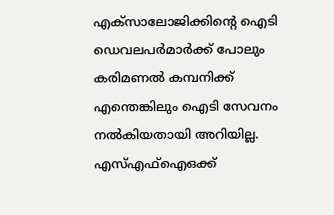എക്സാലോജിക്കിന്റെ ഐടി ഡെവലപർമാർക്ക് പോലും കരിമണൽ കമ്പനിക്ക് എന്തെങ്കിലും ഐടി സേവനം നൽകിയതായി അറിയില്ല. എസ്എഫ്ഐഒക്ക്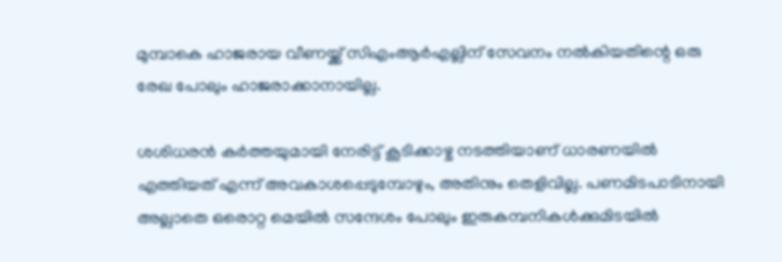മുമ്പാകെ ഹാജരായ വീണയ്ക്ക് സിഎംആർഎല്ലിന് സേവനം നൽകിയതിന്റെ ഒരു രേഖ പോലും ഹാജരാക്കാനായില്ല.

ശശിധരൻ കർത്തയുമായി നേരിട്ട് കൂടിക്കാഴ്ച നടത്തിയാണ് ധാരണയിൽ എത്തിയത് എന്ന് അവകാശപ്പെടുമ്പോഴും, അതിനും തെളിവില്ല. പണമിടപാടിനായി അല്ലാതെ ഒരൊറ്റ മെയിൽ സന്ദേശം പോലും ഇരുകമ്പനികൾക്കുമിടയിൽ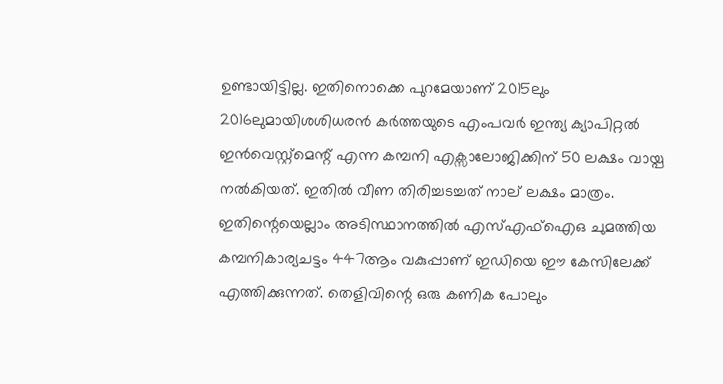ഉണ്ടായിട്ടില്ല. ഇതിനൊക്കെ പുറമേയാണ് 2015ലും 2016ലുമായിശശിധരൻ കർത്തയുടെ എംപവർ ഇന്ത്യ ക്യാപിറ്റൽ ഇൻവെസ്റ്റ്മെന്റ് എന്ന കമ്പനി എക്സാലോജിക്കിന് 50 ലക്ഷം വായ്പ നൽകിയത്. ഇതിൽ വീണ തിരിച്ചടച്ചത് നാല് ലക്ഷം മാത്രം. ഇതിന്റെയെല്ലാം അടിസ്ഥാനത്തിൽ എസ്എഫ്ഐഒ ചുമത്തിയ കമ്പനികാര്യചട്ടം 447ആം വകുപ്പാണ് ഇഡിയെ ഈ കേസിലേക്ക് എത്തിക്കുന്നത്. തെളിവിന്റെ ഒരു കണിക പോലും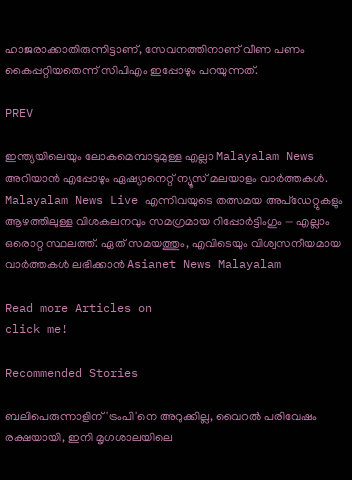ഹാജരാക്കാതിരുന്നിട്ടാണ്, സേവനത്തിനാണ് വീണ പണം കൈപ്പറ്റിയതെന്ന് സിപിഎം ഇപ്പോഴും പറയുന്നത്.

PREV

ഇന്ത്യയിലെയും ലോകമെമ്പാടുമുള്ള എല്ലാ Malayalam News അറിയാൻ എപ്പോഴും ഏഷ്യാനെറ്റ് ന്യൂസ് മലയാളം വാർത്തകൾ. Malayalam News Live എന്നിവയുടെ തത്സമയ അപ്‌ഡേറ്റുകളും ആഴത്തിലുള്ള വിശകലനവും സമഗ്രമായ റിപ്പോർട്ടിംഗും — എല്ലാം ഒരൊറ്റ സ്ഥലത്ത്. ഏത് സമയത്തും, എവിടെയും വിശ്വസനീയമായ വാർത്തകൾ ലഭിക്കാൻ Asianet News Malayalam

Read more Articles on
click me!

Recommended Stories

ബലിപെരുന്നാളിന് 'ട്രംപി'നെ അറുക്കില്ല, വൈറൽ പരിവേഷം രക്ഷയായി, ഇനി മൃഗശാലയിലെ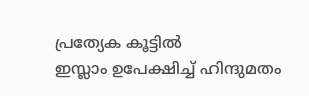പ്രത്യേക കൂട്ടിൽ
ഇസ്ലാം ഉപേക്ഷിച്ച് ഹിന്ദുമതം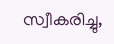സ്വീകരിച്ചു,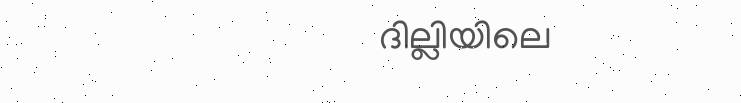ദില്ലിയിലെ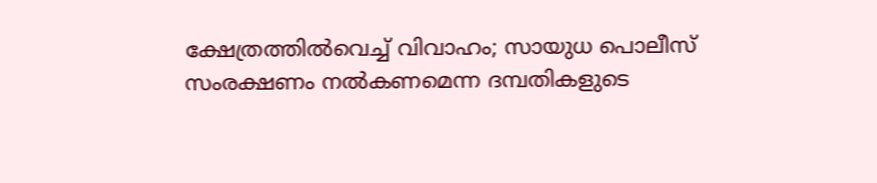ക്ഷേത്രത്തിൽവെച്ച് വിവാഹം; സായുധ പൊലീസ് സംരക്ഷണം നൽകണമെന്ന ദമ്പതികളുടെ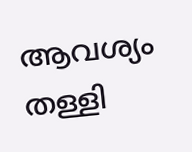ആവശ്യം തള്ളി